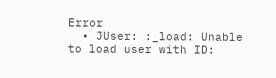Error
  • JUser: :_load: Unable to load user with ID: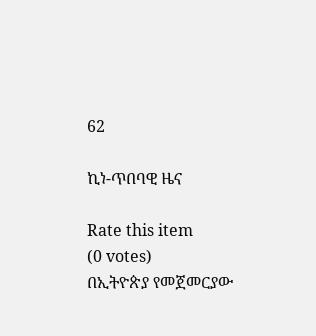62

ኪነ-ጥበባዊ ዜና

Rate this item
(0 votes)
በኢትዮጵያ የመጀመርያው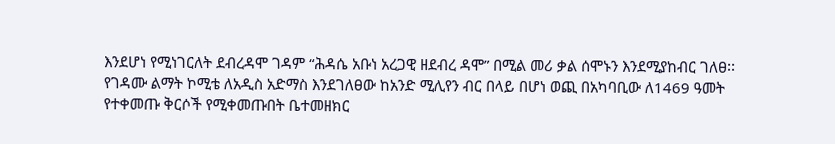እንደሆነ የሚነገርለት ደብረዳሞ ገዳም “ሕዳሴ አቡነ አረጋዊ ዘደብረ ዳሞ” በሚል መሪ ቃል ሰሞኑን እንደሚያከብር ገለፀ፡፡ የገዳሙ ልማት ኮሚቴ ለአዲስ አድማስ እንደገለፀው ከአንድ ሚሊየን ብር በላይ በሆነ ወጪ በአካባቢው ለ1469 ዓመት የተቀመጡ ቅርሶች የሚቀመጡበት ቤተመዘክር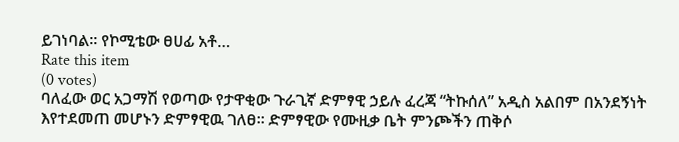ይገነባል፡፡ የኮሚቴው ፀሀፊ አቶ…
Rate this item
(0 votes)
ባለፈው ወር አጋማሽ የወጣው የታዋቂው ጉራጊኛ ድምፃዊ ኃይሉ ፈረጃ “ትኩሰለ” አዲስ አልበም በአንደኝነት እየተደመጠ መሆኑን ድምፃዊዉ ገለፀ፡፡ ድምፃዊው የሙዚቃ ቤት ምንጮችን ጠቅሶ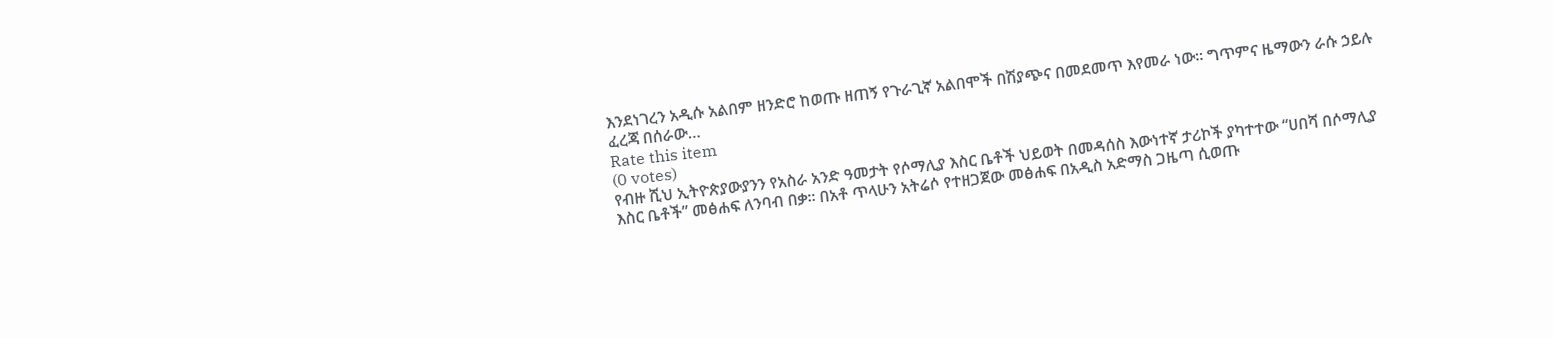እንደነገረን አዲሱ አልበም ዘንድሮ ከወጡ ዘጠኝ የጉራጊኛ አልበሞች በሽያጭና በመደመጥ እየመራ ነው፡፡ ግጥምና ዜማውን ራሱ ኃይሉ ፈረጃ በሰራው…
Rate this item
(0 votes)
የብዙ ሺህ ኢትዮጵያውያንን የአስራ አንድ ዓመታት የሶማሊያ እስር ቤቶች ህይወት በመዳሰስ እውነተኛ ታሪኮች ያካተተው “ሀበሻ በሶማሊያ እስር ቤቶች” መፅሐፍ ለንባብ በቃ፡፡ በአቶ ጥላሁን አትሬሶ የተዘጋጀው መፅሐፍ በአዲስ አድማስ ጋዜጣ ሲወጡ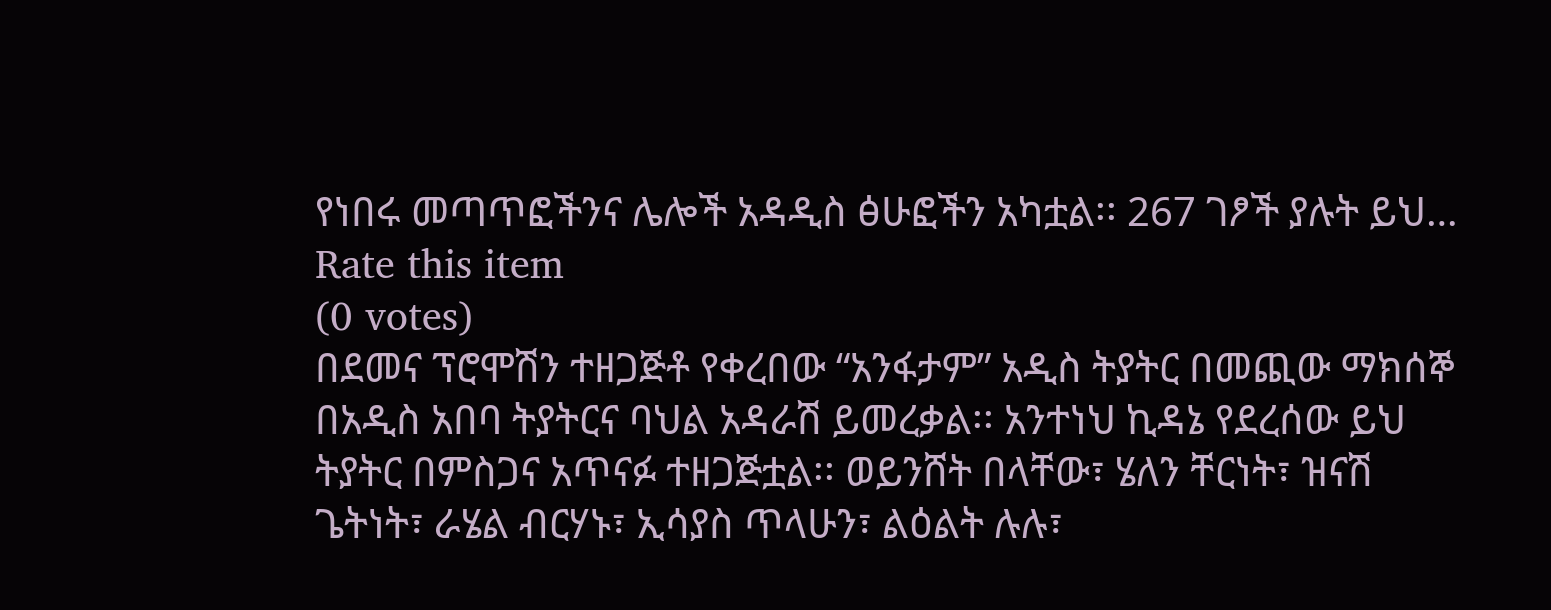የነበሩ መጣጥፎችንና ሌሎች አዳዲስ ፅሁፎችን አካቷል፡፡ 267 ገፆች ያሉት ይህ…
Rate this item
(0 votes)
በደመና ፕሮሞሽን ተዘጋጅቶ የቀረበው “አንፋታም” አዲስ ትያትር በመጪው ማክሰኞ በአዲስ አበባ ትያትርና ባህል አዳራሽ ይመረቃል፡፡ አንተነህ ኪዳኔ የደረሰው ይህ ትያትር በምስጋና አጥናፉ ተዘጋጅቷል፡፡ ወይንሸት በላቸው፣ ሄለን ቸርነት፣ ዝናሽ ጌትነት፣ ራሄል ብርሃኑ፣ ኢሳያስ ጥላሁን፣ ልዕልት ሉሉ፣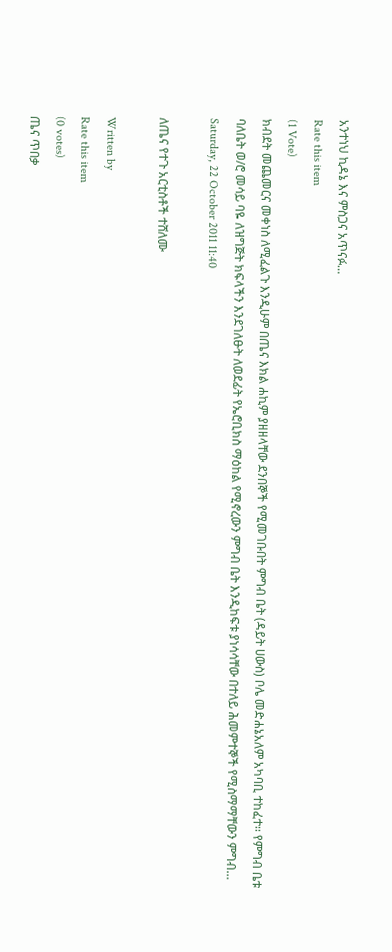አንተነህ ኪዳኔ እና ምስጋና አጥናፉ…
Rate this item
(1 Vote)
ክብደት መጨመርና መቀነስ ለሚፈልጉ እንዲሁም በጤና እክል ሐኪም ያዘዘላቸው ደንበኞች የሚመገቡበት ምግብ ቤት (ዳይት ሀውስ) ቦሌ መድሐኔአለም አካባቢ ተከፈተ፡፡ የምግብ ቤቱ ባለቤት ወ/ሮ መሳይ ባዬ ለዝግጅት ክፍላችን እንደገለፁት ለወደፊት የኤሮቢክስ ማዕከል የሚኖረውን ምግብ ቤት እንዲከፍቱ ያነሳሳቸው በተለይ ሕመምተኞች የሚስማማቸውን ምግብ…
Saturday, 22 October 2011 11:40

ለጤና የተጉ አርቲስቶች ተሸለሙ

Written by
Rate this item
(0 votes)
ጤና ጥበቃ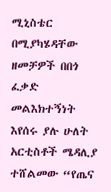ሚኒስቴር በሚያካሄዳቸው ዘመቻዎች በበጎ ፈቃድ መልእክተኝነት እየሰሩ ያሉ ሁለት አርቲስቶች ሜዳሊያ ተሸልመው “የጤና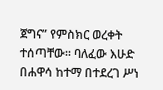ጀግና” የምስክር ወረቀት ተሰጣቸው፡፡ ባለፈው እሁድ በሐዋሳ ከተማ በተደረገ ሥነ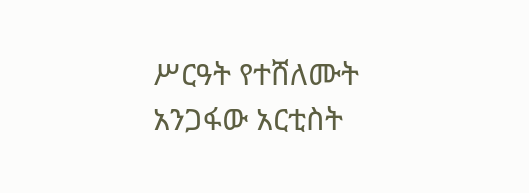ሥርዓት የተሸለሙት አንጋፋው አርቲስት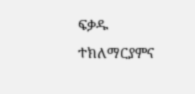ፍቃዱ ተክለማርያምና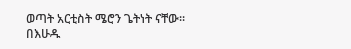ወጣት አርቲስት ሜሮን ጌትነት ናቸው፡፡ በእሁዱ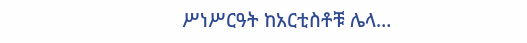ሥነሥርዓት ከአርቲስቶቹ ሌላ…